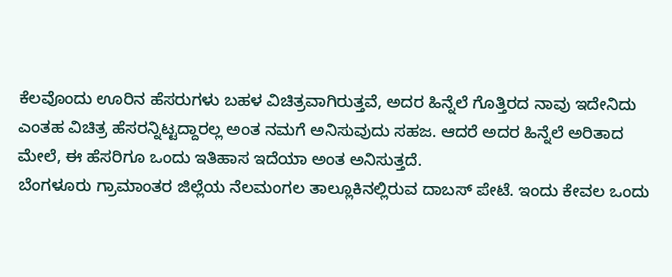ಕೆಲವೊಂದು ಊರಿನ ಹೆಸರುಗಳು ಬಹಳ ವಿಚಿತ್ರವಾಗಿರುತ್ತವೆ, ಅದರ ಹಿನ್ನೆಲೆ ಗೊತ್ತಿರದ ನಾವು ಇದೇನಿದು ಎಂತಹ ವಿಚಿತ್ರ ಹೆಸರನ್ನಿಟ್ಟದ್ದಾರಲ್ಲ ಅಂತ ನಮಗೆ ಅನಿಸುವುದು ಸಹಜ. ಆದರೆ ಅದರ ಹಿನ್ನೆಲೆ ಅರಿತಾದ ಮೇಲೆ, ಈ ಹೆಸರಿಗೂ ಒಂದು ಇತಿಹಾಸ ಇದೆಯಾ ಅಂತ ಅನಿಸುತ್ತದೆ.
ಬೆಂಗಳೂರು ಗ್ರಾಮಾಂತರ ಜಿಲ್ಲೆಯ ನೆಲಮಂಗಲ ತಾಲ್ಲೂಕಿನಲ್ಲಿರುವ ದಾಬಸ್ ಪೇಟೆ. ಇಂದು ಕೇವಲ ಒಂದು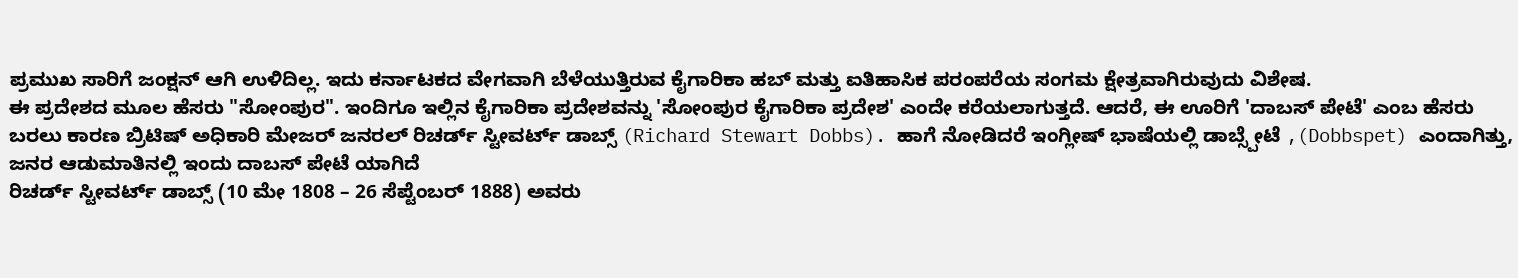ಪ್ರಮುಖ ಸಾರಿಗೆ ಜಂಕ್ಷನ್ ಆಗಿ ಉಳಿದಿಲ್ಲ. ಇದು ಕರ್ನಾಟಕದ ವೇಗವಾಗಿ ಬೆಳೆಯುತ್ತಿರುವ ಕೈಗಾರಿಕಾ ಹಬ್ ಮತ್ತು ಐತಿಹಾಸಿಕ ಪರಂಪರೆಯ ಸಂಗಮ ಕ್ಷೇತ್ರವಾಗಿರುವುದು ವಿಶೇಷ.
ಈ ಪ್ರದೇಶದ ಮೂಲ ಹೆಸರು "ಸೋಂಪುರ". ಇಂದಿಗೂ ಇಲ್ಲಿನ ಕೈಗಾರಿಕಾ ಪ್ರದೇಶವನ್ನು 'ಸೋಂಪುರ ಕೈಗಾರಿಕಾ ಪ್ರದೇಶ' ಎಂದೇ ಕರೆಯಲಾಗುತ್ತದೆ. ಆದರೆ, ಈ ಊರಿಗೆ 'ದಾಬಸ್ ಪೇಟೆ' ಎಂಬ ಹೆಸರು ಬರಲು ಕಾರಣ ಬ್ರಿಟಿಷ್ ಅಧಿಕಾರಿ ಮೇಜರ್ ಜನರಲ್ ರಿಚರ್ಡ್ ಸ್ಟೀವರ್ಟ್ ಡಾಬ್ಸ್ (Richard Stewart Dobbs). ಹಾಗೆ ನೋಡಿದರೆ ಇಂಗ್ಲೀಷ್ ಭಾಷೆಯಲ್ಲಿ ಡಾಬ್ಸ್ಪೇಟೆ ,(Dobbspet) ಎಂದಾಗಿತ್ತು, ಜನರ ಆಡುಮಾತಿನಲ್ಲಿ ಇಂದು ದಾಬಸ್ ಪೇಟೆ ಯಾಗಿದೆ
ರಿಚರ್ಡ್ ಸ್ಟೀವರ್ಟ್ ಡಾಬ್ಸ್ (10 ಮೇ 1808 – 26 ಸೆಪ್ಟೆಂಬರ್ 1888) ಅವರು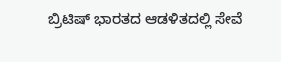ಬ್ರಿಟಿಷ್ ಭಾರತದ ಆಡಳಿತದಲ್ಲಿ ಸೇವೆ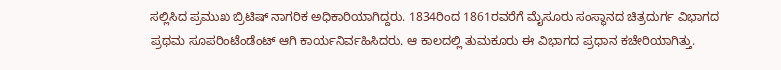ಸಲ್ಲಿಸಿದ ಪ್ರಮುಖ ಬ್ರಿಟಿಷ್ ನಾಗರಿಕ ಅಧಿಕಾರಿಯಾಗಿದ್ದರು. 1834ರಿಂದ 1861ರವರೆಗೆ ಮೈಸೂರು ಸಂಸ್ಥಾನದ ಚಿತ್ರದುರ್ಗ ವಿಭಾಗದ ಪ್ರಥಮ ಸೂಪರಿಂಟೆಂಡೆಂಟ್ ಆಗಿ ಕಾರ್ಯನಿರ್ವಹಿಸಿದರು. ಆ ಕಾಲದಲ್ಲಿ ತುಮಕೂರು ಈ ವಿಭಾಗದ ಪ್ರಧಾನ ಕಚೇರಿಯಾಗಿತ್ತು.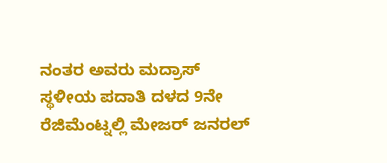ನಂತರ ಅವರು ಮದ್ರಾಸ್ ಸ್ಥಳೀಯ ಪದಾತಿ ದಳದ 9ನೇ ರೆಜಿಮೆಂಟ್ನಲ್ಲಿ ಮೇಜರ್ ಜನರಲ್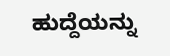ಹುದ್ದೆಯನ್ನು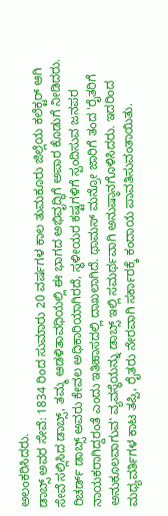ಅಲಂಕರಿಸಿದರು.
ಡಾಬ್ಸ್ ಅವರ ಸೇವೆ: 1834 ರಿಂದ ಸುಮಾರು 20 ವರ್ಷಗಳ ಕಾಲ ತುಮಕೂರು ಜಿಲ್ಲೆಯ ಕಲೆಕ್ಟರ್ ಆಗಿ ಸೇವೆ ಸಲ್ಲಿಸಿದ ಡಾಬ್ಸ್, ತಮ್ಮ ಆಡಳಿತಾವಧಿಯಲ್ಲಿ ಈ ಭಾಗದ ಅಭಿವೃದ್ಧಿಗೆ ಅಪಾರ ಕೊಡುಗೆ ನೀಡಿದರು.
ರಿಚರ್ಡ್ ಡಾಬ್ಸ್ ಅವರು ಕೇವಲ ಅಧಿಕಾರಿಯಾಗಿರದೆ, ಸ್ಥಳೀಯರ ಕಷ್ಟಗಳಿಗೆ ಸ್ಪಂದಿಸುವ ಜನಪರ ನಾಯಕರಾಗಿದ್ದರಂತೆ ಎಂದು ಇತಿಹಾಸದಲ್ಲಿ ದಾಖಲಾಗಿದೆ. ಥಾಮಸ್ ಮನ್ರೋ ಜಾರಿಗೆ ತಂದ 'ರೈತರಿಗೆ ಅನುಕೂಲವಾಗುವ' ವ್ಯವಸ್ಥೆಯನ್ನು ಡಾಬ್ಸ್ ಇಲ್ಲಿ ಸಮರ್ಥವಾಗಿ ಅನುಷ್ಠಾನಗೊಳಿಸಿದರು. ಇದರಿಂದ ಮಧ್ಯವರ್ತಿಗಳ ಕಾಟ ತಪ್ಪಿ, ರೈತರು ನೇರವಾಗಿ ಸರ್ಕಾರಕ್ಕೆ ಕಂದಾಯ ಪಾವತಿಸುವಂತಾಯಿತು.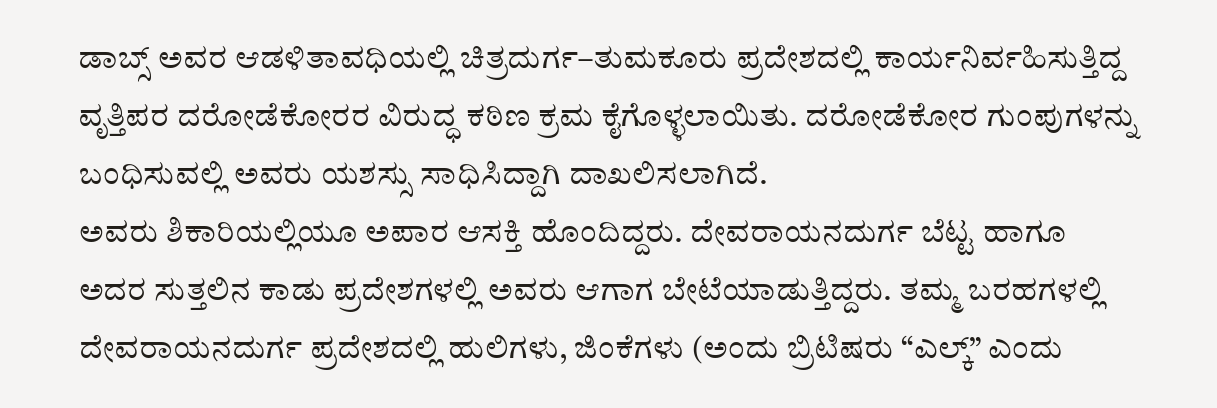ಡಾಬ್ಸ್ ಅವರ ಆಡಳಿತಾವಧಿಯಲ್ಲಿ ಚಿತ್ರದುರ್ಗ–ತುಮಕೂರು ಪ್ರದೇಶದಲ್ಲಿ ಕಾರ್ಯನಿರ್ವಹಿಸುತ್ತಿದ್ದ ವೃತ್ತಿಪರ ದರೋಡೆಕೋರರ ವಿರುದ್ಧ ಕಠಿಣ ಕ್ರಮ ಕೈಗೊಳ್ಳಲಾಯಿತು. ದರೋಡೆಕೋರ ಗುಂಪುಗಳನ್ನು ಬಂಧಿಸುವಲ್ಲಿ ಅವರು ಯಶಸ್ಸು ಸಾಧಿಸಿದ್ದಾಗಿ ದಾಖಲಿಸಲಾಗಿದೆ.
ಅವರು ಶಿಕಾರಿಯಲ್ಲಿಯೂ ಅಪಾರ ಆಸಕ್ತಿ ಹೊಂದಿದ್ದರು. ದೇವರಾಯನದುರ್ಗ ಬೆಟ್ಟ ಹಾಗೂ ಅದರ ಸುತ್ತಲಿನ ಕಾಡು ಪ್ರದೇಶಗಳಲ್ಲಿ ಅವರು ಆಗಾಗ ಬೇಟೆಯಾಡುತ್ತಿದ್ದರು. ತಮ್ಮ ಬರಹಗಳಲ್ಲಿ ದೇವರಾಯನದುರ್ಗ ಪ್ರದೇಶದಲ್ಲಿ ಹುಲಿಗಳು, ಜಿಂಕೆಗಳು (ಅಂದು ಬ್ರಿಟಿಷರು “ಎಲ್ಕ್” ಎಂದು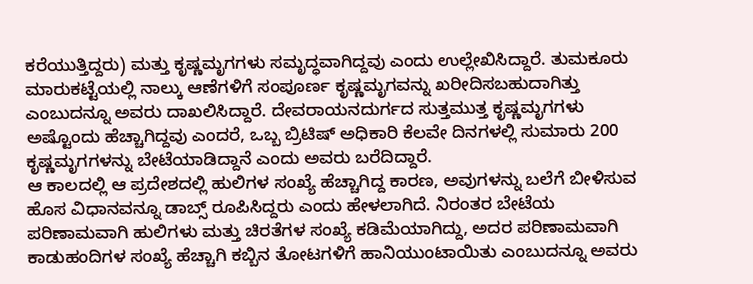ಕರೆಯುತ್ತಿದ್ದರು) ಮತ್ತು ಕೃಷ್ಣಮೃಗಗಳು ಸಮೃದ್ಧವಾಗಿದ್ದವು ಎಂದು ಉಲ್ಲೇಖಿಸಿದ್ದಾರೆ. ತುಮಕೂರು ಮಾರುಕಟ್ಟೆಯಲ್ಲಿ ನಾಲ್ಕು ಆಣೆಗಳಿಗೆ ಸಂಪೂರ್ಣ ಕೃಷ್ಣಮೃಗವನ್ನು ಖರೀದಿಸಬಹುದಾಗಿತ್ತು ಎಂಬುದನ್ನೂ ಅವರು ದಾಖಲಿಸಿದ್ದಾರೆ. ದೇವರಾಯನದುರ್ಗದ ಸುತ್ತಮುತ್ತ ಕೃಷ್ಣಮೃಗಗಳು ಅಷ್ಟೊಂದು ಹೆಚ್ಚಾಗಿದ್ದವು ಎಂದರೆ, ಒಬ್ಬ ಬ್ರಿಟಿಷ್ ಅಧಿಕಾರಿ ಕೆಲವೇ ದಿನಗಳಲ್ಲಿ ಸುಮಾರು 200 ಕೃಷ್ಣಮೃಗಗಳನ್ನು ಬೇಟೆಯಾಡಿದ್ದಾನೆ ಎಂದು ಅವರು ಬರೆದಿದ್ದಾರೆ.
ಆ ಕಾಲದಲ್ಲಿ ಆ ಪ್ರದೇಶದಲ್ಲಿ ಹುಲಿಗಳ ಸಂಖ್ಯೆ ಹೆಚ್ಚಾಗಿದ್ದ ಕಾರಣ, ಅವುಗಳನ್ನು ಬಲೆಗೆ ಬೀಳಿಸುವ ಹೊಸ ವಿಧಾನವನ್ನೂ ಡಾಬ್ಸ್ ರೂಪಿಸಿದ್ದರು ಎಂದು ಹೇಳಲಾಗಿದೆ. ನಿರಂತರ ಬೇಟೆಯ ಪರಿಣಾಮವಾಗಿ ಹುಲಿಗಳು ಮತ್ತು ಚಿರತೆಗಳ ಸಂಖ್ಯೆ ಕಡಿಮೆಯಾಗಿದ್ದು, ಅದರ ಪರಿಣಾಮವಾಗಿ ಕಾಡುಹಂದಿಗಳ ಸಂಖ್ಯೆ ಹೆಚ್ಚಾಗಿ ಕಬ್ಬಿನ ತೋಟಗಳಿಗೆ ಹಾನಿಯುಂಟಾಯಿತು ಎಂಬುದನ್ನೂ ಅವರು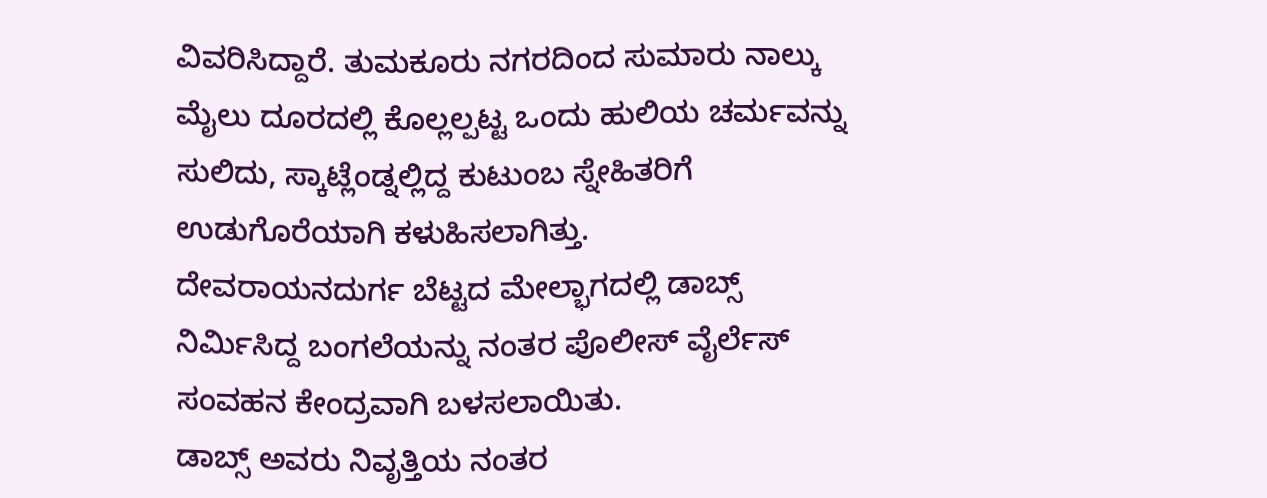ವಿವರಿಸಿದ್ದಾರೆ. ತುಮಕೂರು ನಗರದಿಂದ ಸುಮಾರು ನಾಲ್ಕು ಮೈಲು ದೂರದಲ್ಲಿ ಕೊಲ್ಲಲ್ಪಟ್ಟ ಒಂದು ಹುಲಿಯ ಚರ್ಮವನ್ನು ಸುಲಿದು, ಸ್ಕಾಟ್ಲೆಂಡ್ನಲ್ಲಿದ್ದ ಕುಟುಂಬ ಸ್ನೇಹಿತರಿಗೆ ಉಡುಗೊರೆಯಾಗಿ ಕಳುಹಿಸಲಾಗಿತ್ತು.
ದೇವರಾಯನದುರ್ಗ ಬೆಟ್ಟದ ಮೇಲ್ಭಾಗದಲ್ಲಿ ಡಾಬ್ಸ್ ನಿರ್ಮಿಸಿದ್ದ ಬಂಗಲೆಯನ್ನು ನಂತರ ಪೊಲೀಸ್ ವೈರ್ಲೆಸ್ ಸಂವಹನ ಕೇಂದ್ರವಾಗಿ ಬಳಸಲಾಯಿತು.
ಡಾಬ್ಸ್ ಅವರು ನಿವೃತ್ತಿಯ ನಂತರ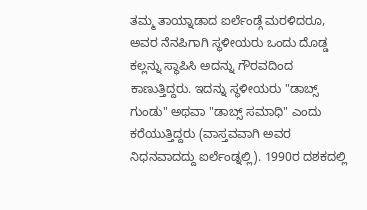ತಮ್ಮ ತಾಯ್ನಾಡಾದ ಐರ್ಲೆಂಡ್ಗೆ ಮರಳಿದರೂ, ಅವರ ನೆನಪಿಗಾಗಿ ಸ್ಥಳೀಯರು ಒಂದು ದೊಡ್ಡ ಕಲ್ಲನ್ನು ಸ್ಥಾಪಿಸಿ ಅದನ್ನು ಗೌರವದಿಂದ ಕಾಣುತ್ತಿದ್ದರು. ಇದನ್ನು ಸ್ಥಳೀಯರು "ಡಾಬ್ಸ್ ಗುಂಡು" ಅಥವಾ "ಡಾಬ್ಸ್ ಸಮಾಧಿ" ಎಂದು ಕರೆಯುತ್ತಿದ್ದರು (ವಾಸ್ತವವಾಗಿ ಅವರ ನಿಧನವಾದದ್ದು ಐರ್ಲೆಂಡ್ನಲ್ಲಿ). 1990ರ ದಶಕದಲ್ಲಿ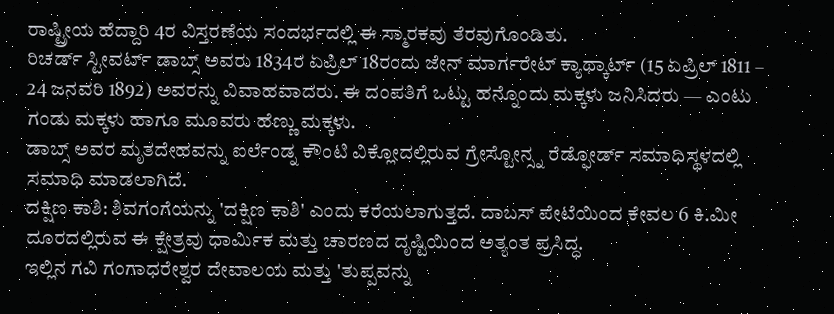ರಾಷ್ಟ್ರೀಯ ಹೆದ್ದಾರಿ 4ರ ವಿಸ್ತರಣೆಯ ಸಂದರ್ಭದಲ್ಲಿ ಈ ಸ್ಮಾರಕವು ತೆರವುಗೊಂಡಿತು.
ರಿಚರ್ಡ್ ಸ್ಟೀವರ್ಟ್ ಡಾಬ್ಸ್ ಅವರು 1834ರ ಏಪ್ರಿಲ್ 18ರಂದು ಜೇನ್ ಮಾರ್ಗರೇಟ್ ಕ್ಯಾಥ್ಕಾರ್ಟ್ (15 ಏಪ್ರಿಲ್ 1811 – 24 ಜನವರಿ 1892) ಅವರನ್ನು ವಿವಾಹವಾದರು. ಈ ದಂಪತಿಗೆ ಒಟ್ಟು ಹನ್ನೊಂದು ಮಕ್ಕಳು ಜನಿಸಿದರು — ಎಂಟು ಗಂಡು ಮಕ್ಕಳು ಹಾಗೂ ಮೂವರು ಹೆಣ್ಣು ಮಕ್ಕಳು.
ಡಾಬ್ಸ್ ಅವರ ಮೃತದೇಹವನ್ನು ಐರ್ಲೆಂಡ್ನ ಕೌಂಟಿ ವಿಕ್ಲೋದಲ್ಲಿರುವ ಗ್ರೇಸ್ಟೋನ್ಸ್ನ ರೆಡ್ಫೋರ್ಡ್ ಸಮಾಧಿಸ್ಥಳದಲ್ಲಿ ಸಮಾಧಿ ಮಾಡಲಾಗಿದೆ.
ದಕ್ಷಿಣ ಕಾಶಿ: ಶಿವಗಂಗೆಯನ್ನು 'ದಕ್ಷಿಣ ಕಾಶಿ' ಎಂದು ಕರೆಯಲಾಗುತ್ತದೆ. ದಾಬಸ್ ಪೇಟೆಯಿಂದ ಕೇವಲ 6 ಕಿ.ಮೀ ದೂರದಲ್ಲಿರುವ ಈ ಕ್ಷೇತ್ರವು ಧಾರ್ಮಿಕ ಮತ್ತು ಚಾರಣದ ದೃಷ್ಟಿಯಿಂದ ಅತ್ಯಂತ ಪ್ರಸಿದ್ಧ.
ಇಲ್ಲಿನ ಗವಿ ಗಂಗಾಧರೇಶ್ವರ ದೇವಾಲಯ ಮತ್ತು 'ತುಪ್ಪವನ್ನು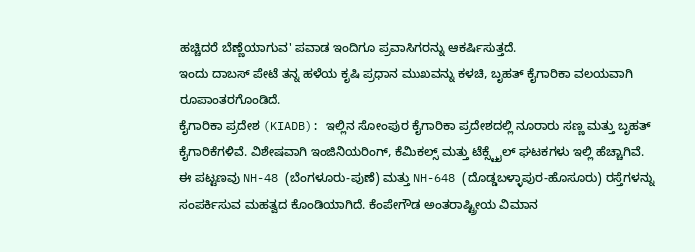ಹಚ್ಚಿದರೆ ಬೆಣ್ಣೆಯಾಗುವ' ಪವಾಡ ಇಂದಿಗೂ ಪ್ರವಾಸಿಗರನ್ನು ಆಕರ್ಷಿಸುತ್ತದೆ.
ಇಂದು ದಾಬಸ್ ಪೇಟೆ ತನ್ನ ಹಳೆಯ ಕೃಷಿ ಪ್ರಧಾನ ಮುಖವನ್ನು ಕಳಚಿ, ಬೃಹತ್ ಕೈಗಾರಿಕಾ ವಲಯವಾಗಿ ರೂಪಾಂತರಗೊಂಡಿದೆ.
ಕೈಗಾರಿಕಾ ಪ್ರದೇಶ (KIADB): ಇಲ್ಲಿನ ಸೋಂಪುರ ಕೈಗಾರಿಕಾ ಪ್ರದೇಶದಲ್ಲಿ ನೂರಾರು ಸಣ್ಣ ಮತ್ತು ಬೃಹತ್ ಕೈಗಾರಿಕೆಗಳಿವೆ. ವಿಶೇಷವಾಗಿ ಇಂಜಿನಿಯರಿಂಗ್, ಕೆಮಿಕಲ್ಸ್ ಮತ್ತು ಟೆಕ್ಸ್ಟೈಲ್ ಘಟಕಗಳು ಇಲ್ಲಿ ಹೆಚ್ಚಾಗಿವೆ.
ಈ ಪಟ್ಟಣವು NH-48 (ಬೆಂಗಳೂರು-ಪುಣೆ) ಮತ್ತು NH-648 (ದೊಡ್ಡಬಳ್ಳಾಪುರ-ಹೊಸೂರು) ರಸ್ತೆಗಳನ್ನು ಸಂಪರ್ಕಿಸುವ ಮಹತ್ವದ ಕೊಂಡಿಯಾಗಿದೆ. ಕೆಂಪೇಗೌಡ ಅಂತರಾಷ್ಟ್ರೀಯ ವಿಮಾನ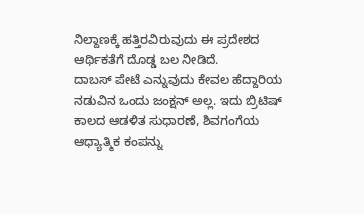ನಿಲ್ದಾಣಕ್ಕೆ ಹತ್ತಿರವಿರುವುದು ಈ ಪ್ರದೇಶದ ಆರ್ಥಿಕತೆಗೆ ದೊಡ್ಡ ಬಲ ನೀಡಿದೆ.
ದಾಬಸ್ ಪೇಟೆ ಎನ್ನುವುದು ಕೇವಲ ಹೆದ್ದಾರಿಯ ನಡುವಿನ ಒಂದು ಜಂಕ್ಷನ್ ಅಲ್ಲ. ಇದು ಬ್ರಿಟಿಷ್ ಕಾಲದ ಆಡಳಿತ ಸುಧಾರಣೆ, ಶಿವಗಂಗೆಯ ಆಧ್ಯಾತ್ಮಿಕ ಕಂಪನ್ನು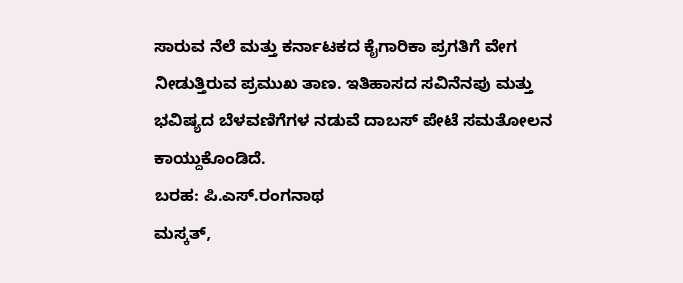ಸಾರುವ ನೆಲೆ ಮತ್ತು ಕರ್ನಾಟಕದ ಕೈಗಾರಿಕಾ ಪ್ರಗತಿಗೆ ವೇಗ ನೀಡುತ್ತಿರುವ ಪ್ರಮುಖ ತಾಣ. ಇತಿಹಾಸದ ಸವಿನೆನಪು ಮತ್ತು ಭವಿಷ್ಯದ ಬೆಳವಣಿಗೆಗಳ ನಡುವೆ ದಾಬಸ್ ಪೇಟೆ ಸಮತೋಲನ ಕಾಯ್ದುಕೊಂಡಿದೆ.
ಬರಹ: ಪಿ.ಎಸ್.ರಂಗನಾಥ
ಮಸ್ಕತ್,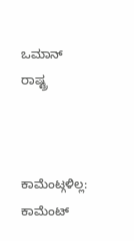ಒಮಾನ್ ರಾಷ್ಟ್ರ



ಕಾಮೆಂಟ್ಗಳಿಲ್ಲ:
ಕಾಮೆಂಟ್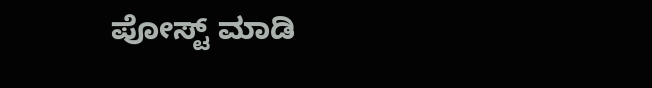ಪೋಸ್ಟ್ ಮಾಡಿ